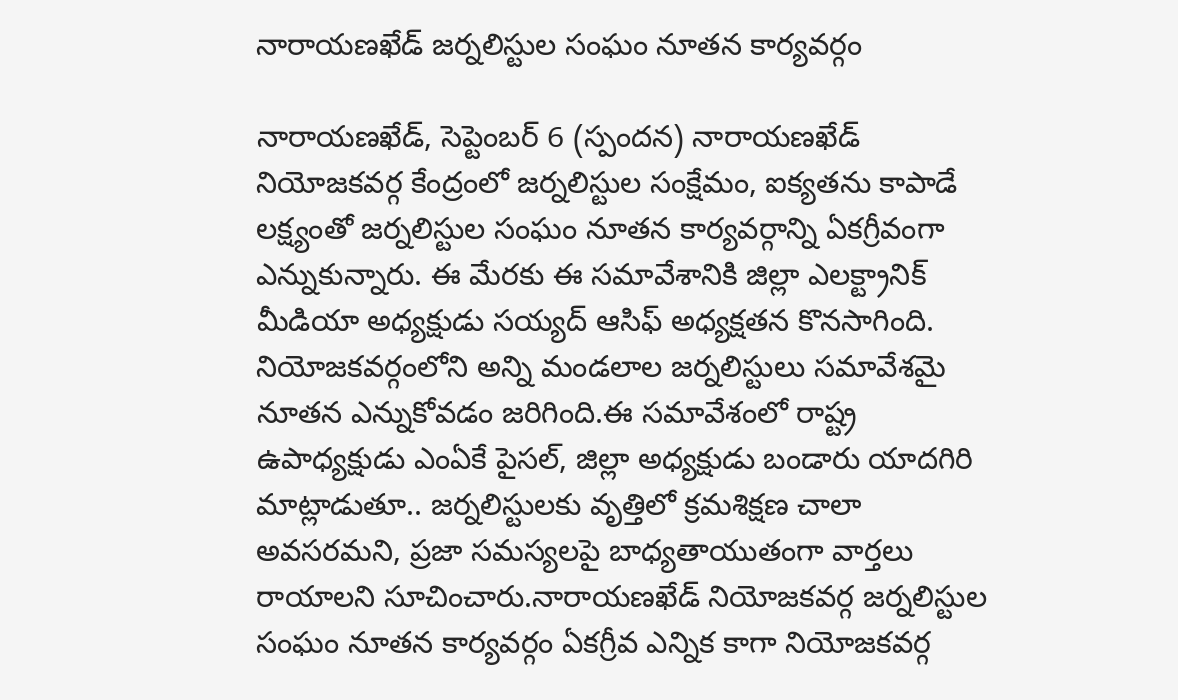నారాయణఖేడ్ జర్నలిస్టుల సంఘం నూతన కార్యవర్గం

నారాయణఖేడ్, సెప్టెంబర్ 6 (స్పందన) నారాయణఖేడ్ నియోజకవర్గ కేంద్రంలో జర్నలిస్టుల సంక్షేమం, ఐక్యతను కాపాడే లక్ష్యంతో జర్నలిస్టుల సంఘం నూతన కార్యవర్గాన్ని ఏకగ్రీవంగా ఎన్నుకున్నారు. ఈ మేరకు ఈ సమావేశానికి జిల్లా ఎలక్ట్రానిక్ మీడియా అధ్యక్షుడు సయ్యద్ ఆసిఫ్ అధ్యక్షతన కొనసాగింది. నియోజకవర్గంలోని అన్ని మండలాల జర్నలిస్టులు సమావేశమై నూతన ఎన్నుకోవడం జరిగింది.ఈ సమావేశంలో రాష్ట్ర ఉపాధ్యక్షుడు ఎంఏకే పైసల్, జిల్లా అధ్యక్షుడు బండారు యాదగిరి మాట్లాడుతూ.. జర్నలిస్టులకు వృత్తిలో క్రమశిక్షణ చాలా అవసరమని, ప్రజా సమస్యలపై బాధ్యతాయుతంగా వార్తలు రాయాలని సూచించారు.నారాయణఖేడ్ నియోజకవర్గ జర్నలిస్టుల సంఘం నూతన కార్యవర్గం ఏకగ్రీవ ఎన్నిక కాగా నియోజకవర్గ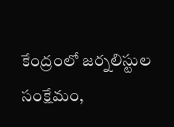కేంద్రంలో జర్నలిస్టుల సంక్షేమం,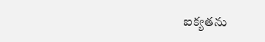ఐక్యతను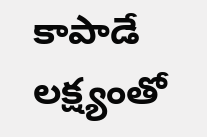కాపాడే లక్ష్యంతో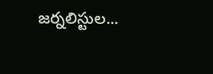జర్నలిస్టుల...